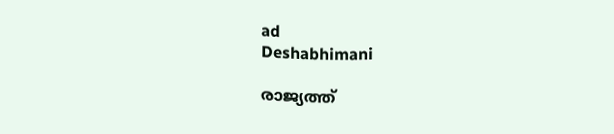ad
Deshabhimani

രാജ്യത്ത്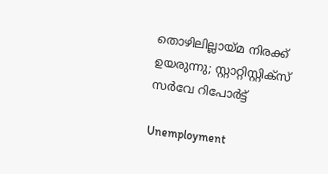തൊഴിലില്ലായ്മ നിരക്ക് ഉയരുന്നു; സ്റ്റാറ്റിസ്റ്റിക്സ് സർവേ റിപോർട്ട്

Unemployment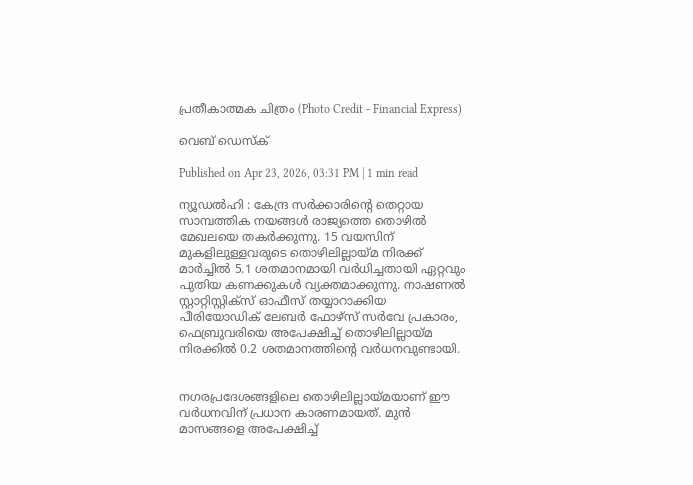പ്രതീകാത്മക ചിത്രം (Photo Credit - Financial Express)

വെബ് ഡെസ്ക്

Published on Apr 23, 2026, 03:31 PM | 1 min read

ന്യൂഡൽഹി : കേന്ദ്ര സർക്കാരിന്റെ തെറ്റായ സാമ്പത്തിക നയങ്ങൾ രാജ്യത്തെ തൊഴിൽ മേഖലയെ തകർക്കുന്നു. 15 വയസിന് മുകളിലുള്ളവരുടെ തൊഴിലില്ലായ്മ നിരക്ക് മാർച്ചിൽ 5.1 ശതമാനമായി വർധിച്ചതായി ഏറ്റവും പുതിയ കണക്കുകൾ വ്യക്തമാക്കുന്നു. നാഷണൽ സ്റ്റാറ്റിസ്റ്റിക്സ് ഓഫീസ് തയ്യാറാക്കിയ പീരിയോഡിക് ലേബർ ഫോഴ്‌സ് സർവേ പ്രകാരം, ഫെബ്രുവരിയെ അപേക്ഷിച്ച് തൊഴിലില്ലായ്മ നിരക്കിൽ 0.2 ശതമാനത്തിന്റെ വർധനവുണ്ടായി.


നഗരപ്രദേശങ്ങളിലെ തൊഴിലില്ലായ്മയാണ് ഈ വർധനവിന് പ്രധാന കാരണമായത്. മുൻ മാസങ്ങളെ അപേക്ഷിച്ച്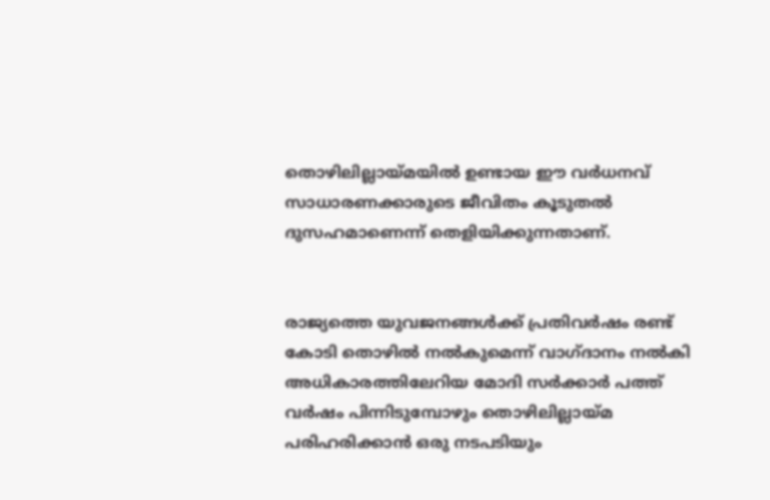തൊഴിലില്ലായ്മയിൽ ഉണ്ടായ ഈ വർധനവ് സാധാരണക്കാരുടെ ജീവിതം കൂടുതൽ ദുസഹമാണെന്ന് തെളിയിക്കുന്നതാണ്.


രാജ്യത്തെ യുവജനങ്ങൾക്ക് പ്രതിവർഷം രണ്ട് കോടി തൊഴിൽ നൽകുമെന്ന് വാഗ്ദാനം നൽകി അധികാരത്തിലേറിയ മോദി സർക്കാർ പത്ത് വർഷം പിന്നിടുമ്പോഴും തൊഴിലില്ലായ്മ പരിഹരിക്കാൻ ഒരു നടപടിയും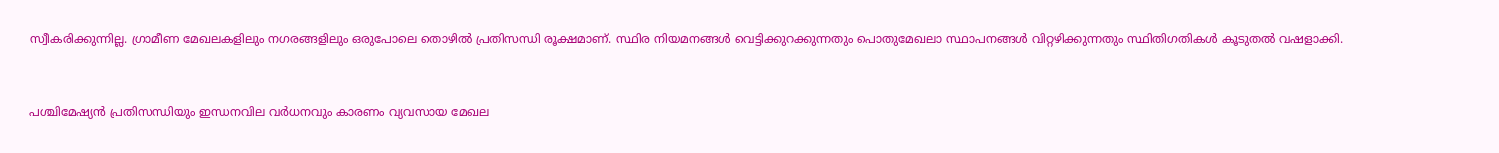സ്വീകരിക്കുന്നില്ല. ഗ്രാമീണ മേഖലകളിലും നഗരങ്ങളിലും ഒരുപോലെ തൊഴിൽ പ്രതിസന്ധി രൂക്ഷമാണ്. സ്ഥിര നിയമനങ്ങൾ വെട്ടിക്കുറക്കുന്നതും പൊതുമേഖലാ സ്ഥാപനങ്ങൾ വിറ്റഴിക്കുന്നതും സ്ഥിതിഗതികൾ കൂടുതൽ വഷളാക്കി.


പശ്ചിമേഷ്യൻ പ്രതിസന്ധിയും ഇന്ധനവില വർധനവും കാരണം വ്യവസായ മേഖല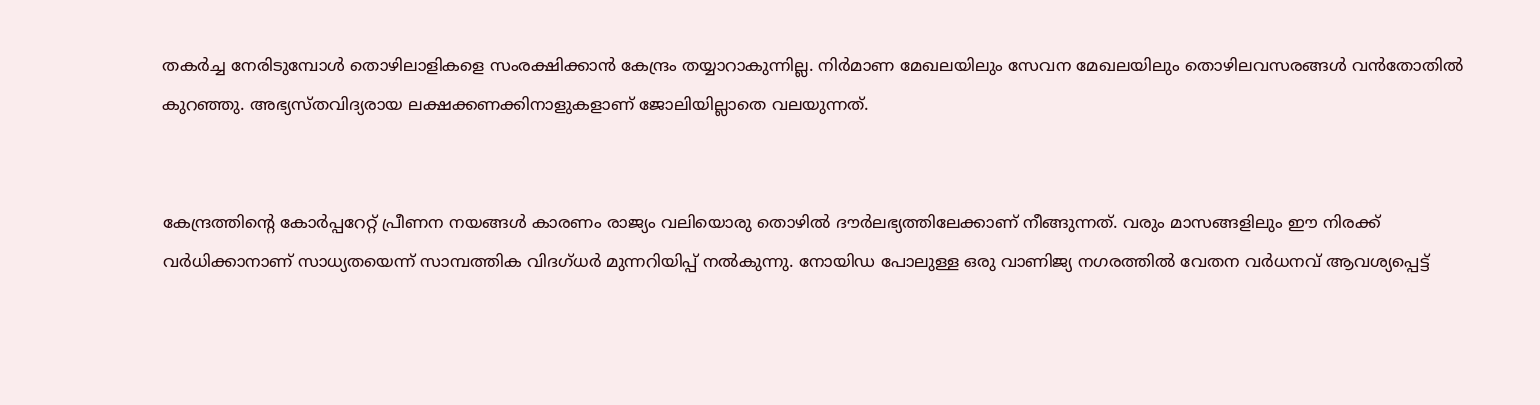തകർച്ച നേരിടുമ്പോൾ തൊഴിലാളികളെ സംരക്ഷിക്കാൻ കേന്ദ്രം തയ്യാറാകുന്നില്ല. നിർമാണ മേഖലയിലും സേവന മേഖലയിലും തൊഴിലവസരങ്ങൾ വൻതോതിൽ കുറഞ്ഞു. അഭ്യസ്തവിദ്യരായ ലക്ഷക്കണക്കിനാളുകളാണ് ജോലിയില്ലാതെ വലയുന്നത്.


കേന്ദ്രത്തിന്റെ കോർപ്പറേറ്റ് പ്രീണന നയങ്ങൾ കാരണം രാജ്യം വലിയൊരു തൊഴിൽ ദൗർലഭ്യത്തിലേക്കാണ് നീങ്ങുന്നത്. വരും മാസങ്ങളിലും ഈ നിരക്ക് വർധിക്കാനാണ് സാധ്യതയെന്ന് സാമ്പത്തിക വിദഗ്ധർ മുന്നറിയിപ്പ് നൽകുന്നു. നോയിഡ പോലുള്ള ഒരു വാണിജ്യ നഗരത്തിൽ വേതന വർധനവ് ആവശ്യപ്പെട്ട്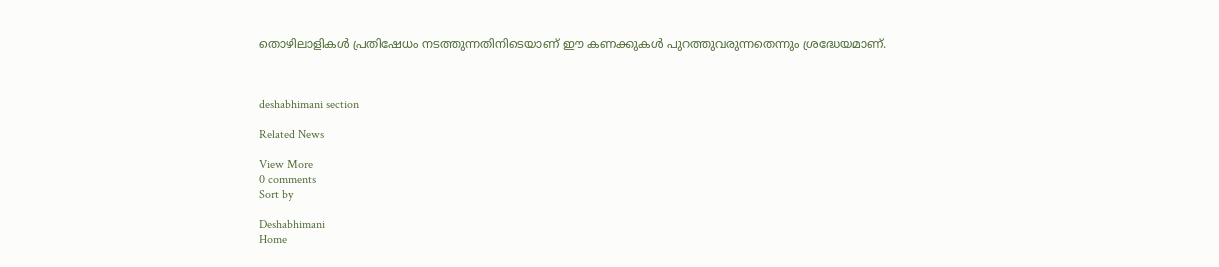തൊഴിലാളികൾ പ്രതിഷേധം നടത്തുന്നതിനിടെയാണ് ഈ കണക്കുകൾ പുറത്തുവരുന്നതെന്നും ശ്രദ്ധേയമാണ്.



deshabhimani section

Related News

View More
0 comments
Sort by

Deshabhimani
Home